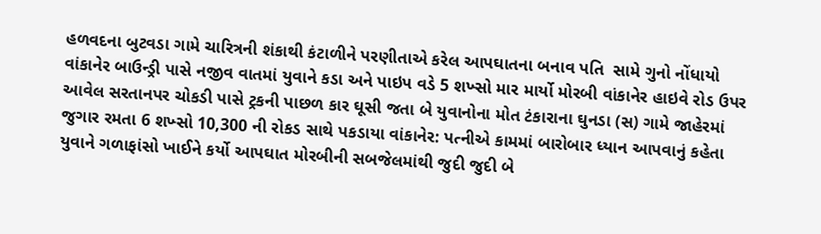હળવદના બુટવડા ગામે ચારિત્રની શંકાથી કંટાળીને પરણીતાએ કરેલ આપઘાતના બનાવ પતિ  સામે ગુનો નોંધાયો વાંકાનેર બાઉન્ડ્રી પાસે નજીવ વાતમાં યુવાને કડા અને પાઇપ વડે 5 શખ્સો માર માર્યો મોરબી વાંકાનેર હાઇવે રોડ ઉપર આવેલ સરતાનપર ચોકડી પાસે ટ્રકની પાછળ કાર ઘૂસી જતા બે યુવાનોના મોત ટંકારાના ઘુનડા (સ) ગામે જાહેરમાં જુગાર રમતા 6 શખ્સો 10,300 ની રોકડ સાથે પકડાયા વાંકાનેર: પત્નીએ કામમાં બારોબાર ધ્યાન આપવાનું કહેતા યુવાને ગળાફાંસો ખાઈને કર્યો આપઘાત મોરબીની સબજેલમાંથી જુદી જુદી બે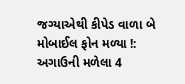જગ્યાએથી કીપેડ વાળા બે મોબાઈલ ફોન મળ્યા !: અગાઉની મળેલા 4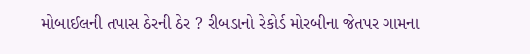મોબાઈલની તપાસ ઠેરની ઠેર ? રીબડાનો રેકોર્ડ મોરબીના જેતપર ગામના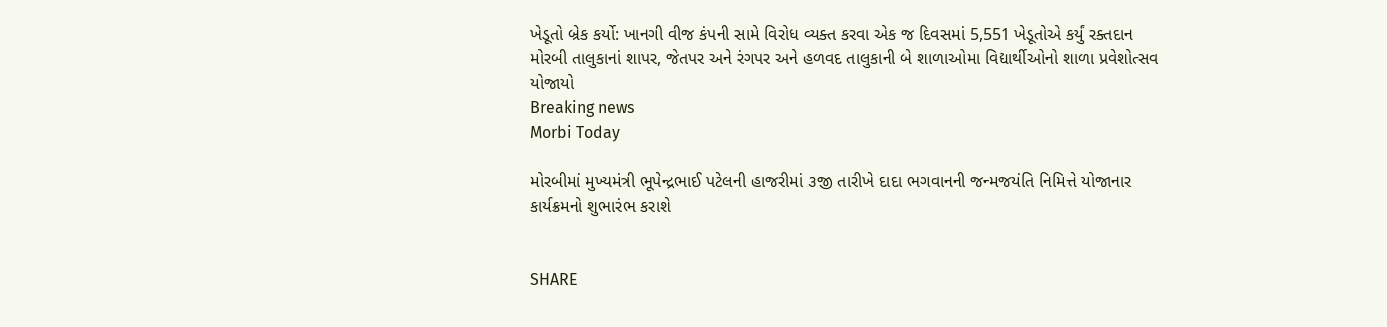ખેડૂતો બ્રેક કર્યો: ખાનગી વીજ કંપની સામે વિરોધ વ્યક્ત કરવા એક જ દિવસમાં 5,551 ખેડૂતોએ કર્યું રક્તદાન મોરબી તાલુકાનાં શાપર, જેતપર અને રંગપર અને હળવદ તાલુકાની બે શાળાઓમા વિદ્યાર્થીઓનો શાળા પ્રવેશોત્સવ યોજાયો
Breaking news
Morbi Today

મોરબીમાં મુખ્યમંત્રી ભૂપેન્દ્રભાઈ પટેલની હાજરીમાં ૩જી તારીખે દાદા ભગવાનની જન્મજયંતિ નિમિત્તે યોજાનાર કાર્યક્રમનો શુભારંભ કરાશે


SHARE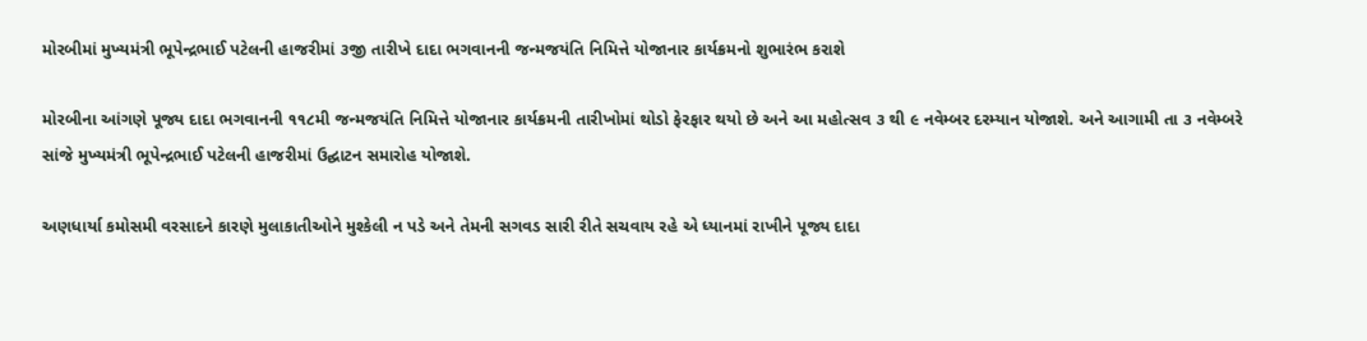મોરબીમાં મુખ્યમંત્રી ભૂપેન્દ્રભાઈ પટેલની હાજરીમાં ૩જી તારીખે દાદા ભગવાનની જન્મજયંતિ નિમિત્તે યોજાનાર કાર્યક્રમનો શુભારંભ કરાશે

મોરબીના આંગણે પૂજ્ય દાદા ભગવાનની ૧૧૮મી જન્મજયંતિ નિમિત્તે યોજાનાર કાર્યક્રમની તારીખોમાં થોડો ફેરફાર થયો છે અને આ મહોત્સવ ૩ થી ૯ નવેમ્બર દરમ્યાન યોજાશે. અને આગામી તા ૩ નવેમ્બરે સાંજે મુખ્યમંત્રી ભૂપેન્દ્રભાઈ પટેલની હાજરીમાં ઉદ્ઘાટન સમારોહ યોજાશે.

અણધાર્યા કમોસમી વરસાદને કારણે મુલાકાતીઓને મુશ્કેલી ન પડે અને તેમની સગવડ સારી રીતે સચવાય રહે એ ધ્યાનમાં રાખીને પૂજ્ય દાદા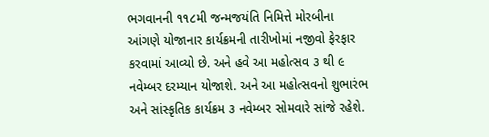ભગવાનની ૧૧૮મી જન્મજયંતિ નિમિત્તે મોરબીના આંગણે યોજાનાર કાર્યક્રમની તારીખોમાં નજીવો ફેરફાર કરવામાં આવ્યો છે. અને હવે આ મહોત્સવ ૩ થી ૯ નવેમ્બર દરમ્યાન યોજાશે. અને આ મહોત્સવનો શુભારંભ અને સાંસ્કૃતિક કાર્યક્રમ ૩ નવેમ્બર સોમવારે સાંજે રહેશે.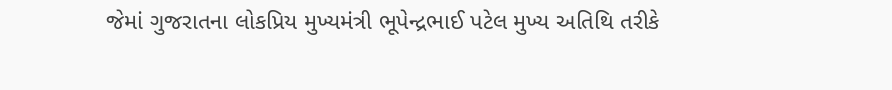જેમાં ગુજરાતના લોકપ્રિય મુખ્યમંત્રી ભૂપેન્દ્રભાઈ પટેલ મુખ્ય અતિથિ તરીકે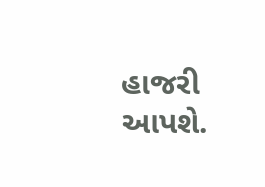હાજરી આપશે.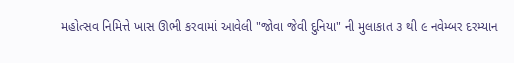મહોત્સવ નિમિત્તે ખાસ ઊભી કરવામાં આવેલી "જોવા જેવી દુનિયા" ની મુલાકાત ૩ થી ૯ નવેમ્બર દરમ્યાન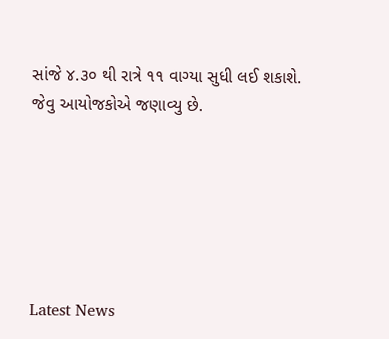સાંજે ૪.૩૦ થી રાત્રે ૧૧ વાગ્યા સુધી લઈ શકાશે. જેવુ આયોજકોએ જણાવ્યુ છે.






Latest News